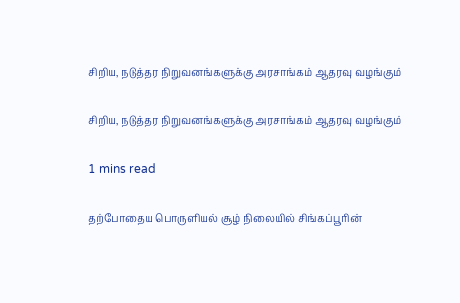சிறிய, நடுத்தர நிறுவனங்களுக்கு அரசாங்கம் ஆதரவு வழங்கும்

சிறிய, நடுத்தர நிறுவனங்களுக்கு அரசாங்கம் ஆதரவு வழங்கும்

1 mins read

தற்போதைய பொருளியல் சூழ் நிலையில் சிங்கப்பூரின்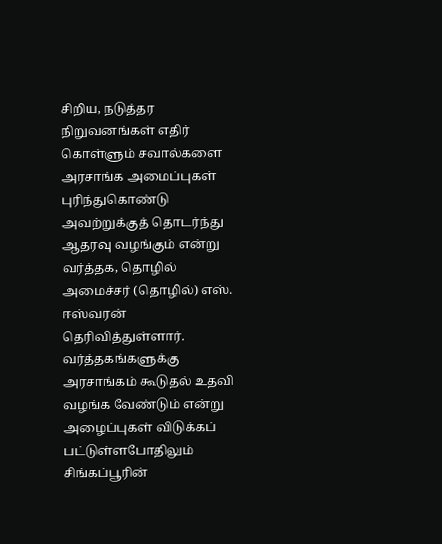சிறிய, நடுத்தர நிறுவனங்கள் எதிர் கொள்ளும் சவால்களை அரசாங்க அமைப்புகள் புரிந்துகொண்டு அவற்றுக்குத் தொடர்ந்து ஆதரவு வழங்கும் என்று வர்த்தக, தொழில் அமைச்சர் (தொழில்) எஸ். ஈஸ்வரன் தெரிவித்துள்ளார். வர்த்தகங்களுக்கு அரசாங்கம் கூடுதல் உதவி வழங்க வேண்டும் என்று அழைப்புகள் விடுக்கப் பட்டுள்ளபோதிலும் சிங்கப்பூரின்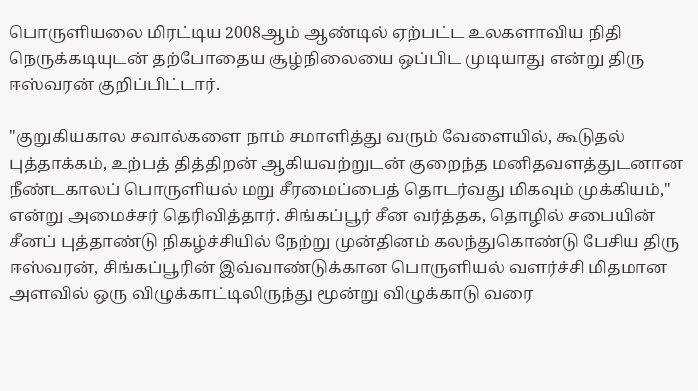பொருளியலை மிரட்டிய 2008ஆம் ஆண்டில் ஏற்பட்ட உலகளாவிய நிதி நெருக்கடியுடன் தற்போதைய சூழ்நிலையை ஒப்பிட முடியாது என்று திரு ஈஸ்வரன் குறிப்பிட்டார்.

"குறுகியகால சவால்களை நாம் சமாளித்து வரும் வேளையில், கூடுதல் புத்தாக்கம், உற்பத் தித்திறன் ஆகியவற்றுடன் குறைந்த மனிதவளத்துடனான நீண்டகாலப் பொருளியல் மறு சீரமைப்பைத் தொடர்வது மிகவும் முக்கியம்," என்று அமைச்சர் தெரிவித்தார். சிங்கப்பூர் சீன வர்த்தக, தொழில் சபையின் சீனப் புத்தாண்டு நிகழ்ச்சியில் நேற்று முன்தினம் கலந்துகொண்டு பேசிய திரு ஈஸ்வரன், சிங்கப்பூரின் இவ்வாண்டுக்கான பொருளியல் வளர்ச்சி மிதமான அளவில் ஒரு விழுக்காட்டிலிருந்து மூன்று விழுக்காடு வரை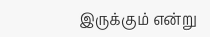இருக்கும் என்று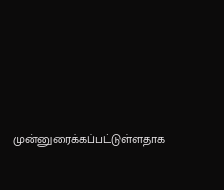முன்னுரைக்கப்பட்டுள்ளதாக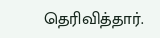தெரிவித்தார்.